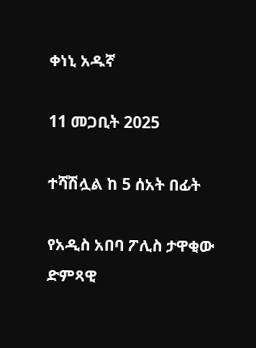ቀነኒ አዱኛ

11 መጋቢት 2025

ተሻሽሏል ከ 5 ሰአት በፊት

የአዲስ አበባ ፖሊስ ታዋቂው ድምጻዊ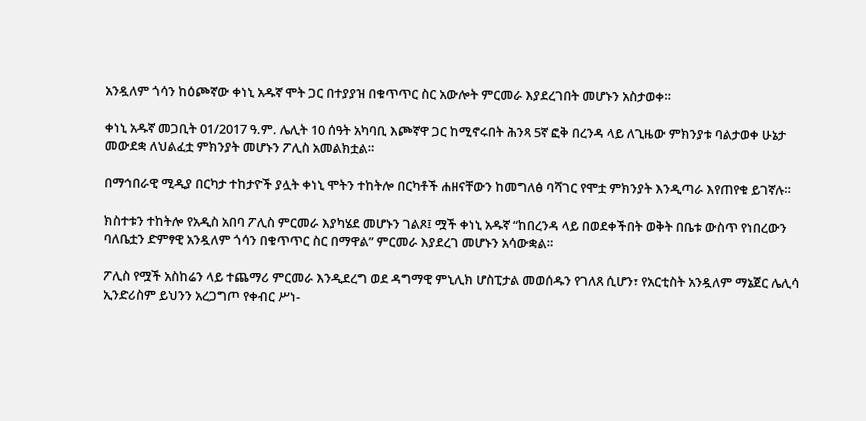አንዷለም ጎሳን ከዕጮኛው ቀነኒ አዱኛ ሞት ጋር በተያያዝ በቁጥጥር ስር አውሎት ምርመራ እያደረገበት መሆኑን አስታወቀ።

ቀነኒ አዱኛ መጋቢት 01/2017 ዓ.ም. ሌሊት 10 ሰዓት አካባቢ እጮኛዋ ጋር ከሚኖሩበት ሕንጻ 5ኛ ፎቅ በረንዳ ላይ ለጊዜው ምክንያቱ ባልታወቀ ሁኔታ መውደቋ ለህልፈቷ ምክንያት መሆኑን ፖሊስ አመልክቷል።

በማኅበራዊ ሚዲያ በርካታ ተከታዮች ያሏት ቀነኒ ሞትን ተከትሎ በርካቶች ሐዘናቸውን ከመግለፅ ባሻገር የሞቷ ምክንያት እንዲጣራ እየጠየቁ ይገኛሉ።

ክስተቱን ተከትሎ የአዲስ አበባ ፖሊስ ምርመራ እያካሄደ መሆኑን ገልጾ፤ ሟች ቀነኒ አዱኛ “ከበረንዳ ላይ በወደቀችበት ወቅት በቤቱ ውስጥ የነበረውን ባለቤቷን ድምፃዊ አንዷለም ጎሳን በቁጥጥር ስር በማዋል” ምርመራ እያደረገ መሆኑን አሳውቋል።

ፖሊስ የሟች አስከሬን ላይ ተጨማሪ ምርመራ እንዲደረግ ወደ ዳግማዊ ምኒሊክ ሆስፒታል መወሰዱን የገለጸ ሲሆን፣ የአርቲስት አንዷለም ማኔጀር ሌሊሳ ኢንድሪስም ይህንን አረጋግጦ የቀብር ሥነ-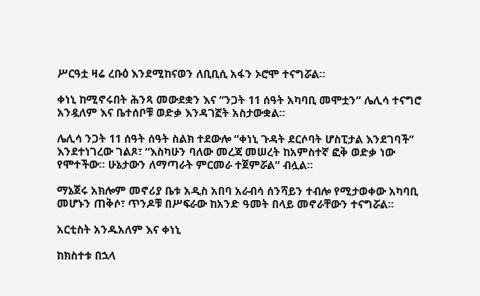ሥርዓቷ ዛሬ ረቡዕ እንደሚከናወን ለቢቢሲ አፋን ኦሮሞ ተናግሯል።

ቀነኒ ከሚኖሩበት ሕንጻ መውደቋን እና “ንጋት 11 ሰዓት አካባቢ መሞቷን” ሌሊሳ ተናግሮ አንዷለም እና ቤተሰቦቹ ወድቃ እንዳገኟት አስታውቋል።

ሌሊሳ ንጋት 11 ሰዓት ሰዓት ስልክ ተደውሎ “ቀነኒ ጉዳት ደርሶባት ሆስፒታል እንደገባች” እንደተነገረው ገልጾ፣ “እስካሁን ባለው መረጃ መሠረት ከአምስተኛ ፎቅ ወድቃ ነው የሞተችው። ሁኔታውን ለማጣራት ምርመራ ተጀምሯል” ብሏል።

ማኔጀሩ አክሎም መኖሪያ ቤቱ አዲስ አበባ አራብሳ ሰንሻይን ተብሎ የሚታወቀው አካባቢ መሆኑን ጠቅሶ፣ ጥንዶቹ በሥፍራው ከአንድ ዓመት በላይ መኖራቸውን ተናግሯል።

አርቲስት አንዱአለም እና ቀነኒ

ከክስተቱ በኋላ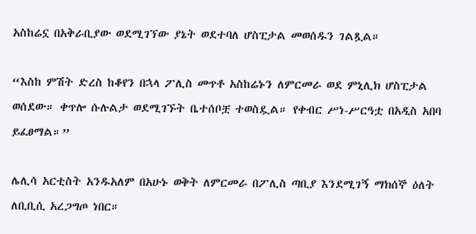አስከሬኗ በአቅራቢያው ወደሚገኘው ያኔት ወደተባለ ሆስፒታል መወሰዱን ገልጿል።

“እስከ ምሽት ድረስ ከቆየን በኋላ ፖሊስ መጥቶ አስከሬኑን ለምርመራ ወደ ምኒሊክ ሆስፒታል ወሰደው። ቀጥሎ ሱሉልታ ወደሚገኙት ቤተሰቦቿ ተወስዷል። የቀብር ሥነ-ሥርዓቷ በአዲስ አበባ ይፈፀማል።”

ሌሊሳ አርቲስት አንዱአለም በአሁኑ ወቅት ለምርመራ በፖሊስ ጣቢያ እንደሚገኝ ማክሰኞ ዕለት ለቢቢሲ አረጋግጦ ነበር።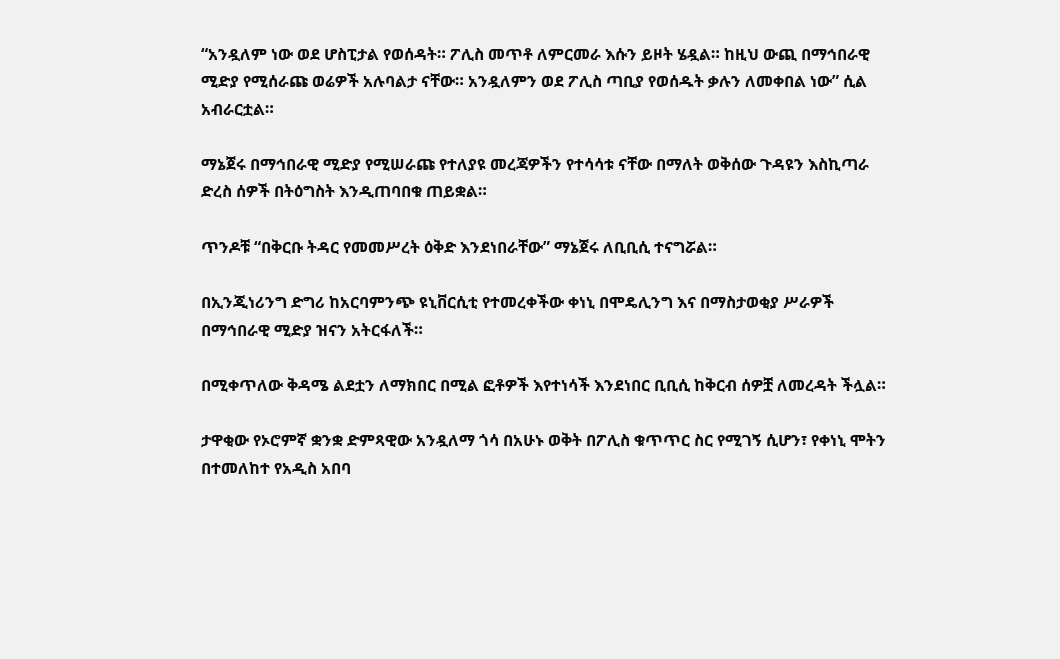“አንዷለም ነው ወደ ሆስፒታል የወሰዳት። ፖሊስ መጥቶ ለምርመራ እሱን ይዞት ሄዷል። ከዚህ ውጪ በማኅበራዊ ሚድያ የሚሰራጩ ወሬዎች አሉባልታ ናቸው። አንዷለምን ወደ ፖሊስ ጣቢያ የወሰዱት ቃሉን ለመቀበል ነው” ሲል አብራርቷል።

ማኔጀሩ በማኅበራዊ ሚድያ የሚሠራጩ የተለያዩ መረጃዎችን የተሳሳቱ ናቸው በማለት ወቅሰው ጉዳዩን እስኪጣራ ድረስ ሰዎች በትዕግስት እንዲጠባበቁ ጠይቋል።

ጥንዶቹ “በቅርቡ ትዳር የመመሥረት ዕቅድ እንደነበራቸው” ማኔጀሩ ለቢቢሲ ተናግሯል።

በኢንጂነሪንግ ድግሪ ከአርባምንጭ ዩኒቨርሲቲ የተመረቀችው ቀነኒ በሞዴሊንግ እና በማስታወቂያ ሥራዎች በማኅበራዊ ሚድያ ዝናን አትርፋለች።

በሚቀጥለው ቅዳሜ ልደቷን ለማክበር በሚል ፎቶዎች እየተነሳች እንደነበር ቢቢሲ ከቅርብ ሰዎቿ ለመረዳት ችሏል።

ታዋቂው የኦሮምኛ ቋንቋ ድምጻዊው አንዷለማ ጎሳ በአሁኑ ወቅት በፖሊስ ቁጥጥር ስር የሚገኝ ሲሆን፣ የቀነኒ ሞትን በተመለከተ የአዲስ አበባ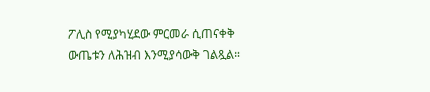ፖሊስ የሚያካሂደው ምርመራ ሲጠናቀቅ ውጤቱን ለሕዝብ እንሚያሳውቅ ገልጿል።